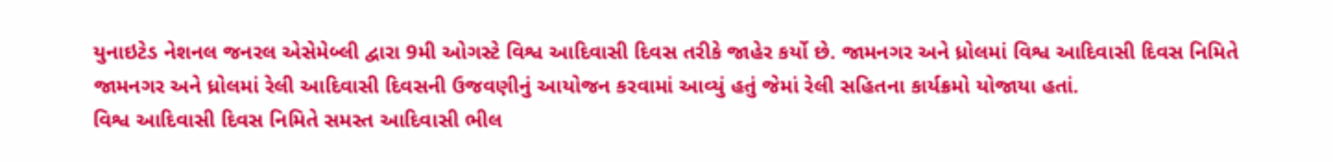યુનાઇટેડ નેશનલ જનરલ એસેમેબ્લી દ્વારા 9મી ઓગસ્ટે વિશ્વ આદિવાસી દિવસ તરીકે જાહેર કર્યો છે. જામનગર અને ધ્રોલમાં વિશ્વ આદિવાસી દિવસ નિમિતે જામનગર અને ધ્રોલમાં રેલી આદિવાસી દિવસની ઉજવણીનું આયોજન કરવામાં આવ્યું હતું જેમાં રેલી સહિતના કાર્યક્રમો યોજાયા હતાં.
વિશ્વ આદિવાસી દિવસ નિમિતે સમસ્ત આદિવાસી ભીલ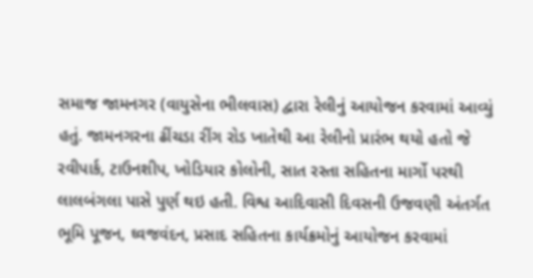સમાજ જામનગર (વાયુસેના ભીલવાસ) દ્વારા રેલીનું આયોજન કરવામાં આવ્યું હતું. જામનગરના ઢીંચડા રીંગ રોડ ખાતેથી આ રેલીનો પ્રારંભ થયો હતો જે રવીપાર્ક, ટાઉનશીપ, ખોડિયાર કોલોની, સાત રસ્તા સહિતના માર્ગો પરથી લાલબંગલા પાસે પુર્ણ થઇ હતી. વિશ્વ આદિવાસી દિવસની ઉજવણી અંતર્ગત ભૂમિ પૂજન, ઘ્વજવંદન, પ્રસાદ સહિતના કાર્યક્રમોનું આયોજન કરવામાં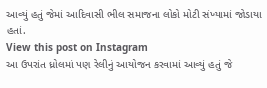આવ્યું હતું જેમાં આદિવાસી ભીલ સમાજના લોકો મોટી સંખ્યામાં જોડાયા હતાં.
View this post on Instagram
આ ઉપરાંત ધ્રોલમાં પણ રેલીનું આયોજન કરવામાં આવ્યું હતું જે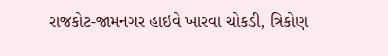રાજકોટ-જામનગર હાઇવે ખારવા ચોકડી, ત્રિકોણ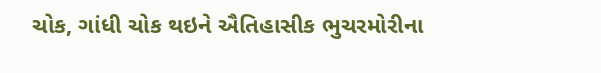ચોક, ગાંધી ચોક થઇને ઐતિહાસીક ભુચરમોરીના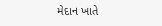મેદાન ખાતે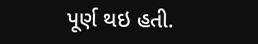પૂર્ણ થઇ હતી.